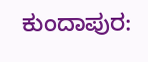ಕುಂದಾಪುರ: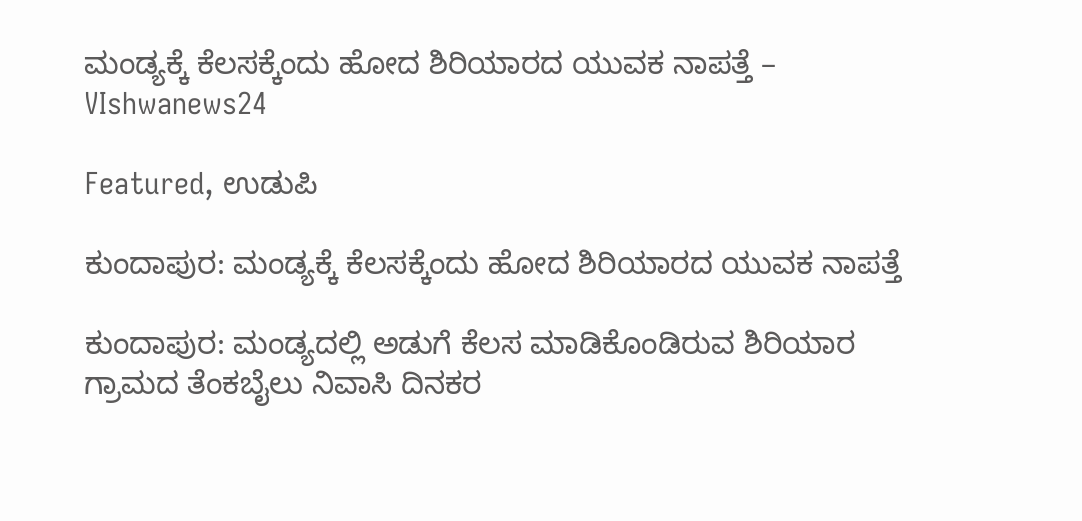ಮಂಡ್ಯಕ್ಕೆ ಕೆಲಸಕ್ಕೆಂದು ಹೋದ ಶಿರಿಯಾರದ ಯುವಕ ನಾಪತ್ತೆ – VIshwanews24

Featured, ಉಡುಪಿ

ಕುಂದಾಪುರ: ಮಂಡ್ಯಕ್ಕೆ ಕೆಲಸಕ್ಕೆಂದು ಹೋದ ಶಿರಿಯಾರದ ಯುವಕ ನಾಪತ್ತೆ

ಕುಂದಾಪುರ: ಮಂಡ್ಯದಲ್ಲಿ ಅಡುಗೆ ಕೆಲಸ ಮಾಡಿಕೊಂಡಿರುವ ಶಿರಿಯಾರ ಗ್ರಾಮದ ತೆಂಕಬೈಲು ನಿವಾಸಿ ದಿನಕರ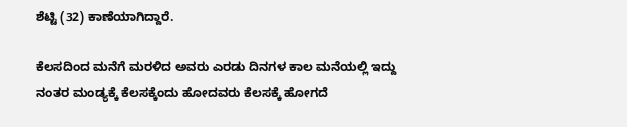ಶೆಟ್ಟಿ (32) ಕಾಣೆಯಾಗಿದ್ದಾರೆ.

ಕೆಲಸದಿಂದ ಮನೆಗೆ ಮರಳಿದ ಅವರು ಎರಡು ದಿನಗಳ ಕಾಲ ಮನೆಯಲ್ಲಿ ಇದ್ದು ನಂತರ ಮಂಡ್ಯಕ್ಕೆ ಕೆಲಸಕ್ಕೆಂದು ಹೋದವರು ಕೆಲಸಕ್ಕೆ ಹೋಗದೆ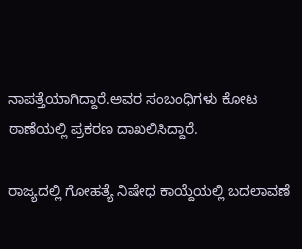ನಾಪತ್ತೆಯಾಗಿದ್ದಾರೆ.ಅವರ ಸಂಬಂಧಿಗಳು ಕೋಟ ಠಾಣೆಯಲ್ಲಿ ಪ್ರಕರಣ ದಾಖಲಿಸಿದ್ದಾರೆ.

ರಾಜ್ಯದಲ್ಲಿ ಗೋಹತ್ಯೆ ನಿಷೇಧ ಕಾಯ್ದೆಯಲ್ಲಿ ಬದಲಾವಣೆ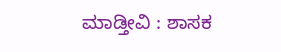ಮಾಡ್ತೀವಿ : ಶಾಸಕ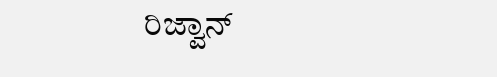ರಿಜ್ವಾನ್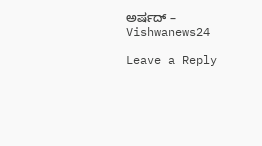ಅರ್ಷದ್ – Vishwanews24

Leave a Reply